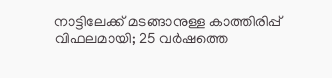നാട്ടിലേക്ക് മടങ്ങാനുള്ള കാത്തിരിപ്പ് വിഫലമായി; 25 വർഷത്തെ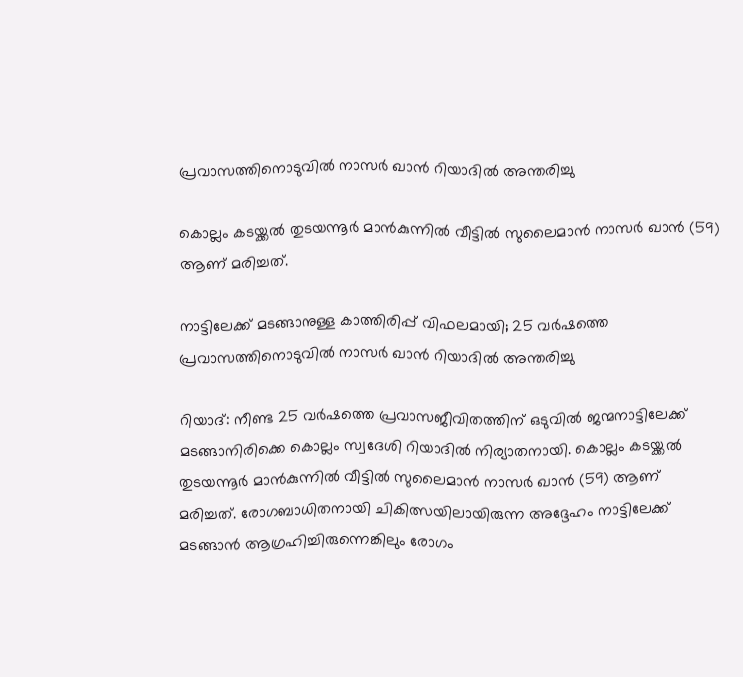പ്രവാസത്തിനൊടുവിൽ നാസർ ഖാൻ റിയാദിൽ അന്തരിച്ചു

കൊല്ലം കടയ്ക്കല്‍ തുടയന്നൂര്‍ മാന്‍കുന്നില്‍ വീട്ടില്‍ സുലൈമാന്‍ നാസര്‍ ഖാന്‍ (59) ആണ് മരിച്ചത്.

നാട്ടിലേക്ക് മടങ്ങാനുള്ള കാത്തിരിപ്പ് വിഫലമായി; 25 വർഷത്തെ പ്രവാസത്തിനൊടുവിൽ നാസർ ഖാൻ റിയാദിൽ അന്തരിച്ചു

റിയാദ്: നീണ്ട 25 വര്‍ഷത്തെ പ്രവാസജീവിതത്തിന് ഒടുവില്‍ ജന്മനാട്ടിലേക്ക് മടങ്ങാനിരിക്കെ കൊല്ലം സ്വദേശി റിയാദില്‍ നിര്യാതനായി. കൊല്ലം കടയ്ക്കല്‍ തുടയന്നൂര്‍ മാന്‍കുന്നില്‍ വീട്ടില്‍ സുലൈമാന്‍ നാസര്‍ ഖാന്‍ (59) ആണ് മരിച്ചത്. രോഗബാധിതനായി ചികിത്സയിലായിരുന്ന അദ്ദേഹം നാട്ടിലേക്ക് മടങ്ങാന്‍ ആഗ്രഹിച്ചിരുന്നെങ്കിലും രോഗം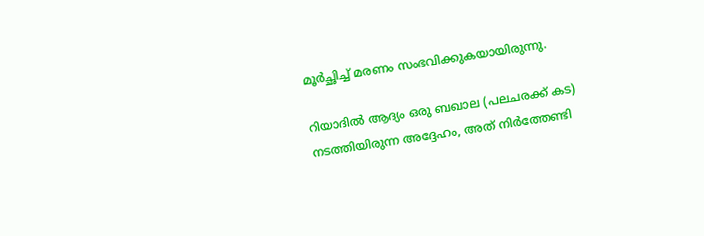മൂര്‍ച്ഛിച്ച് മരണം സംഭവിക്കുകയായിരുന്നു.

റിയാദില്‍ ആദ്യം ഒരു ബഖാല (പലചരക്ക് കട) നടത്തിയിരുന്ന അദ്ദേഹം, അത് നിര്‍ത്തേണ്ടി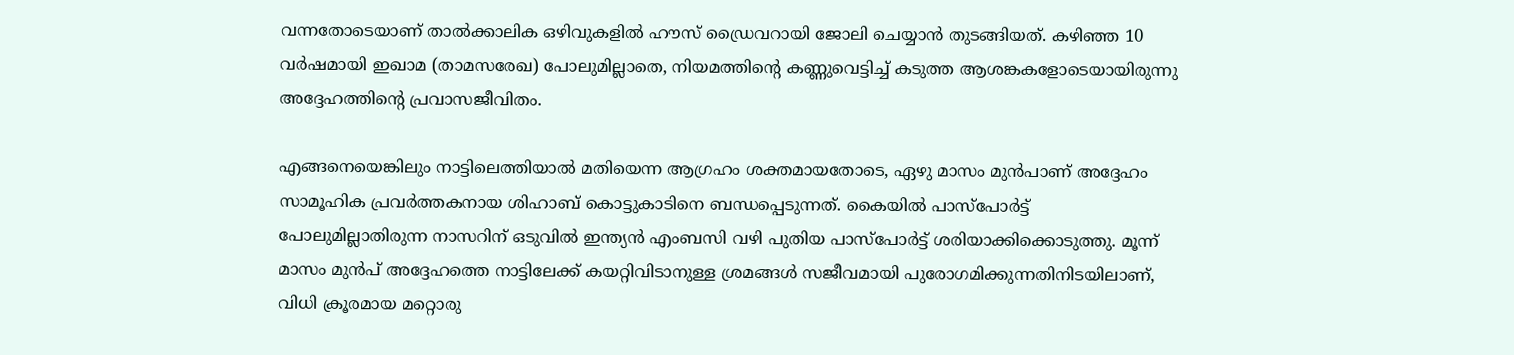വന്നതോടെയാണ് താല്‍ക്കാലിക ഒഴിവുകളില്‍ ഹൗസ് ഡ്രൈവറായി ജോലി ചെയ്യാന്‍ തുടങ്ങിയത്. കഴിഞ്ഞ 10 വര്‍ഷമായി ഇഖാമ (താമസരേഖ) പോലുമില്ലാതെ, നിയമത്തിന്റെ കണ്ണുവെട്ടിച്ച് കടുത്ത ആശങ്കകളോടെയായിരുന്നു അദ്ദേഹത്തിന്റെ പ്രവാസജീവിതം.

എങ്ങനെയെങ്കിലും നാട്ടിലെത്തിയാല്‍ മതിയെന്ന ആഗ്രഹം ശക്തമായതോടെ, ഏഴു മാസം മുന്‍പാണ് അദ്ദേഹം സാമൂഹിക പ്രവര്‍ത്തകനായ ശിഹാബ് കൊട്ടുകാടിനെ ബന്ധപ്പെടുന്നത്. കൈയില്‍ പാസ്പോര്‍ട്ട് പോലുമില്ലാതിരുന്ന നാസറിന് ഒടുവില്‍ ഇന്ത്യന്‍ എംബസി വഴി പുതിയ പാസ്പോര്‍ട്ട് ശരിയാക്കിക്കൊടുത്തു. മൂന്ന് മാസം മുന്‍പ് അദ്ദേഹത്തെ നാട്ടിലേക്ക് കയറ്റിവിടാനുള്ള ശ്രമങ്ങള്‍ സജീവമായി പുരോഗമിക്കുന്നതിനിടയിലാണ്, വിധി ക്രൂരമായ മറ്റൊരു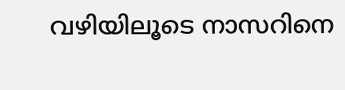വഴിയിലൂടെ നാസറിനെ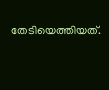തേടിയെത്തിയത്.